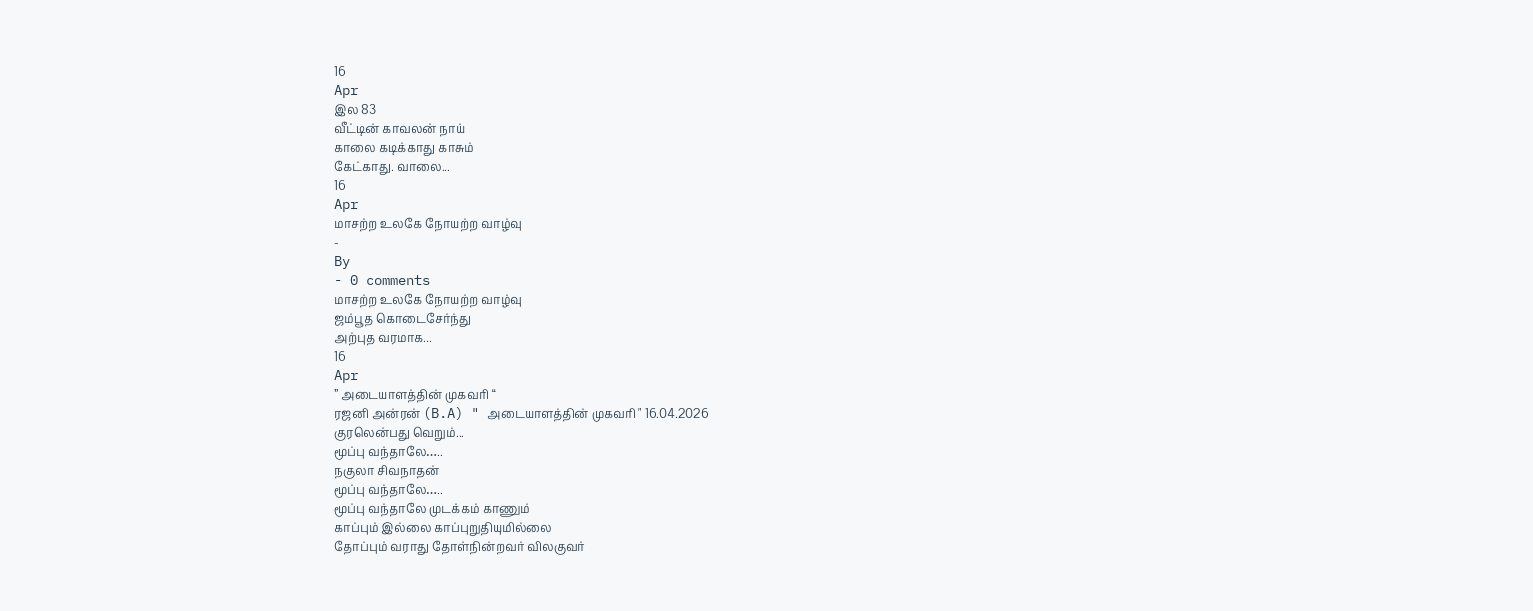16
Apr
இல 83
வீட்டின் காவலன் நாய்
காலை கடிக்காது காசும்
கேட்காது. வாலை...
16
Apr
மாசற்ற உலகே நோயற்ற வாழ்வு
-
By
- 0 comments
மாசற்ற உலகே நோயற்ற வாழ்வு
ஜம்பூத கொடைசேர்ந்து
அற்புத வரமாக...
16
Apr
” அடையாளத்தின் முகவரி “
ரஜனி அன்ரன் (B.A) " அடையாளத்தின் முகவரி " 16.04.2026
குரலென்பது வெறும்...
மூப்பு வந்தாலே…..
நகுலா சிவநாதன்
மூப்பு வந்தாலே…..
மூப்பு வந்தாலே முடக்கம் காணும்
காப்பும் இல்லை காப்புறுதியுமில்லை
தோப்பும் வராது தோள்நின்றவர் விலகுவர்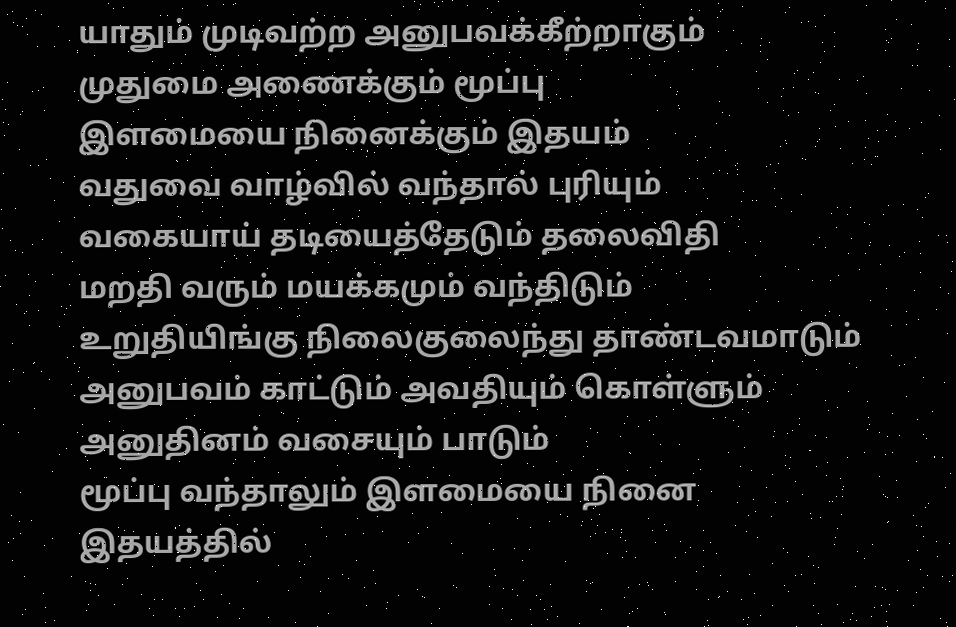யாதும் முடிவற்ற அனுபவக்கீற்றாகும்
முதுமை அணைக்கும் மூப்பு
இளமையை நினைக்கும் இதயம்
வதுவை வாழ்வில் வந்தால் புரியும்
வகையாய் தடியைத்தேடும் தலைவிதி
மறதி வரும் மயக்கமும் வந்திடும்
உறுதியிங்கு நிலைகுலைந்து தாண்டவமாடும்
அனுபவம் காட்டும் அவதியும் கொள்ளும்
அனுதினம் வசையும் பாடும்
மூப்பு வந்தாலும் இளமையை நினை
இதயத்தில்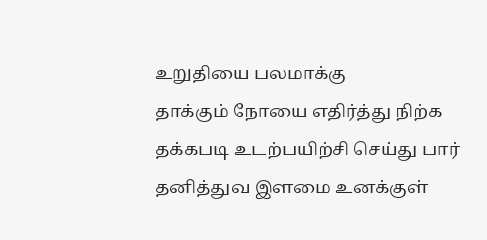உறுதியை பலமாக்கு
தாக்கும் நோயை எதிர்த்து நிற்க
தக்கபடி உடற்பயிற்சி செய்து பார்
தனித்துவ இளமை உனக்குள்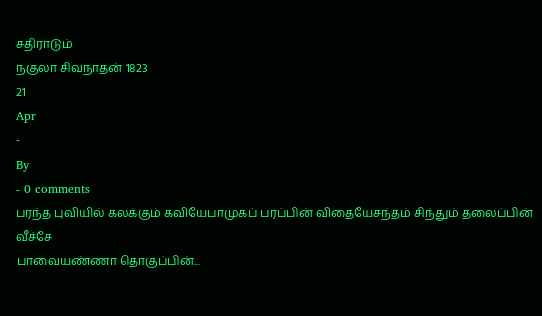சதிராடும்
நகுலா சிவநாதன் 1823
21
Apr
-
By
- 0 comments
பரந்த புவியில் கலக்கும் கவியேபாமுகப் பரப்பின் விதையேசந்தம் சிந்தும் தலைப்பின் வீச்சே
பாவையண்ணா தொகுப்பின்...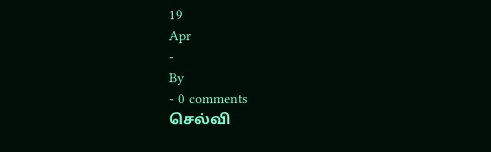19
Apr
-
By
- 0 comments
செல்வி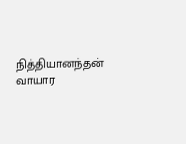நித்தியானந்தன்
வாயார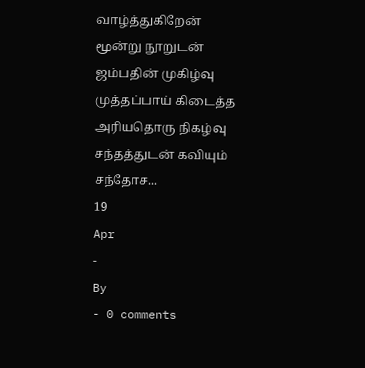வாழ்த்துகிறேன்
மூன்று நூறுடன்
ஜம்பதின் முகிழ்வு
முத்தப்பாய் கிடைத்த
அரியதொரு நிகழ்வு
சந்தத்துடன் கவியும்
சந்தோச...
19
Apr
-
By
- 0 comments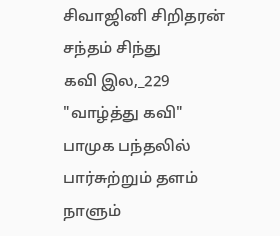சிவாஜினி சிறிதரன் சந்தம் சிந்து
கவி இல,_229
"வாழ்த்து கவி"
பாமுக பந்தலில்
பார்சுற்றும் தளம்
நாளும்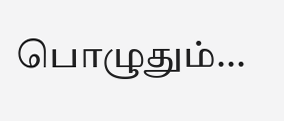பொழுதும்...